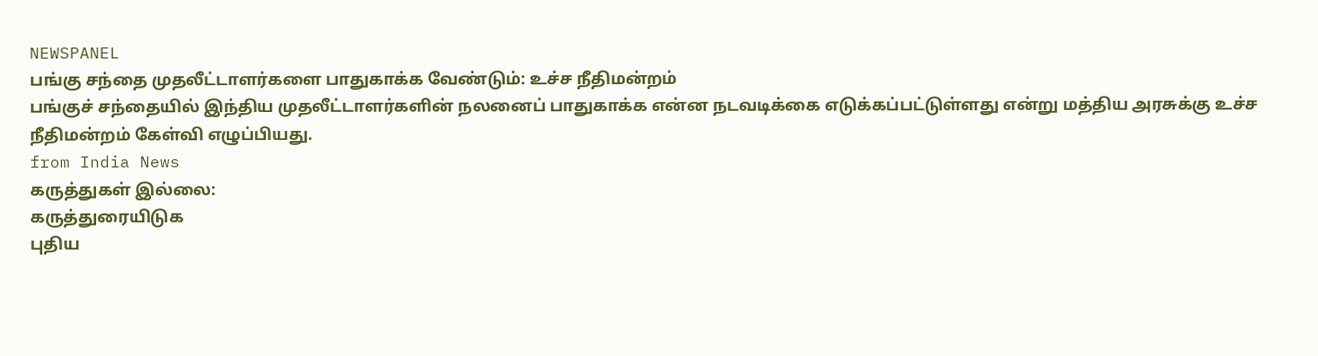NEWSPANEL
பங்கு சந்தை முதலீட்டாளர்களை பாதுகாக்க வேண்டும்: உச்ச நீதிமன்றம்
பங்குச் சந்தையில் இந்திய முதலீட்டாளர்களின் நலனைப் பாதுகாக்க என்ன நடவடிக்கை எடுக்கப்பட்டுள்ளது என்று மத்திய அரசுக்கு உச்ச நீதிமன்றம் கேள்வி எழுப்பியது.
from India News
கருத்துகள் இல்லை:
கருத்துரையிடுக
புதிய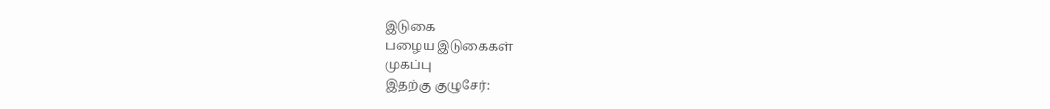இடுகை
பழைய இடுகைகள்
முகப்பு
இதற்கு குழுசேர்: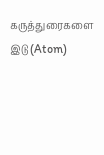கருத்துரைகளை இடு (Atom)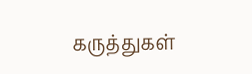கருத்துகள்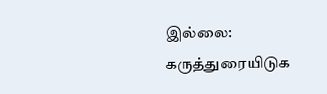இல்லை:
கருத்துரையிடுக